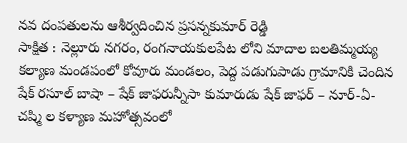నవ దంపతులను ఆశీర్వదించిన ప్రసన్నకుమార్ రెడ్డి
సాక్షిత : నెల్లూరు నగరం, రంగనాయకులపేట లోని మాదాల బలతిమ్మయ్య కల్యాణ మండపంలో కోవూరు మండలం, పెద్ద పడుగుపాడు గ్రామానికి చెందిన షేక్ రసూల్ బాషా – షేక్ జాఫరున్నీసా కుమారుడు షేక్ జాఫర్ – నూర్-ఏ-చష్మి ల కళ్యాణ మహోత్సవంలో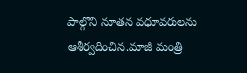పాల్గొని నూతన వధూవరులను ఆశీర్వదించిన.మాజీ మంత్రి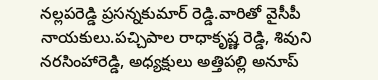నల్లపరెడ్డి ప్రసన్నకుమార్ రెడ్డి.వారితో వైసీపీ నాయకులు.పచ్చిపాల రాధాకృష్ణ రెడ్డి, శివుని నరసింహారెడ్డి, అధ్యక్షులు అత్తిపల్లి అనూప్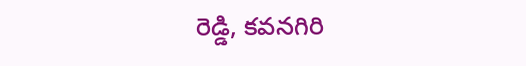రెడ్డి, కవనగిరి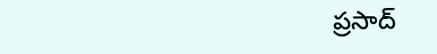ప్రసాద్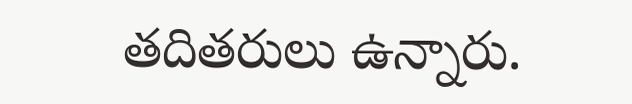తదితరులు ఉన్నారు.